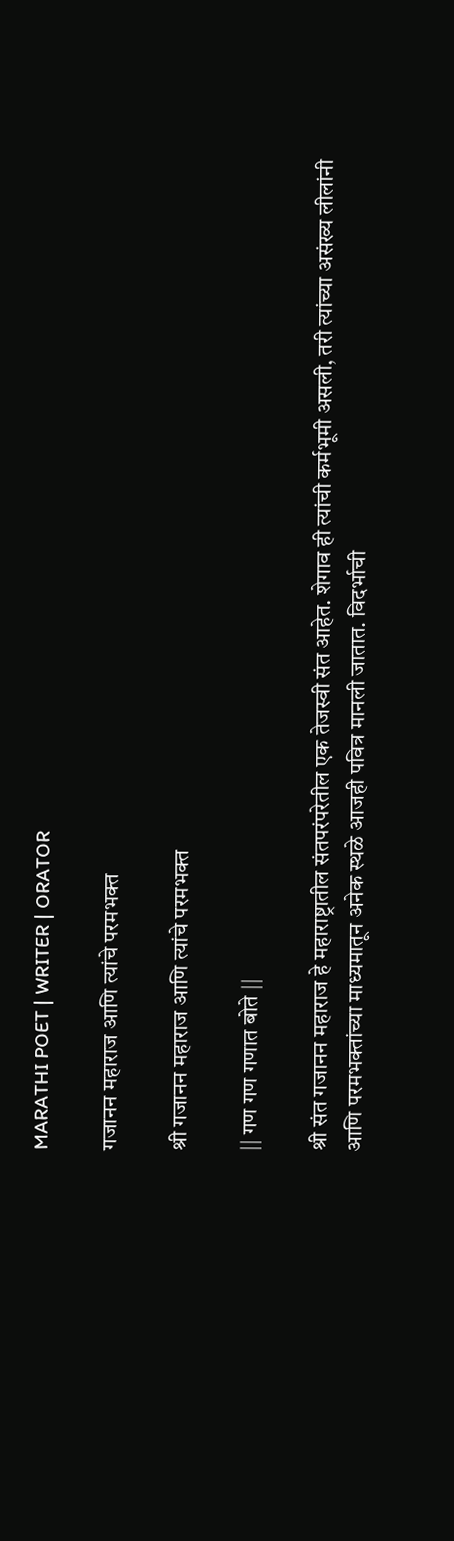MARATHI POET | WRITER | ORATOR

गजानन महाराज आणि त्यांचे परमभक्त

श्री गजानन महाराज आणि त्यांचे परमभक्त

|| गण गण गणात बोते ||

श्री संत गजानन महाराज हे महाराष्ट्रातील संतपरंपरेतील एक तेजस्वी संत आहेत. शेगाव ही त्यांची कर्मभूमी असली, तरी त्यांच्या असंख्य लीलांनी आणि परमभक्तांच्या माध्यमातून अनेक स्थळे आजही पवित्र मानली जातात. विदर्भाची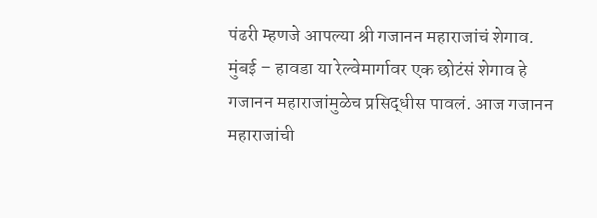पंढरी म्हणजे आपल्या श्री गजानन महाराजांचं शेगाव. मुंबई – हावडा या रेल्वेमार्गावर एक छोटंसं शेगाव हे गजानन महाराजांमुळेच प्रसिद्धीस पावलं. आज गजानन महाराजांची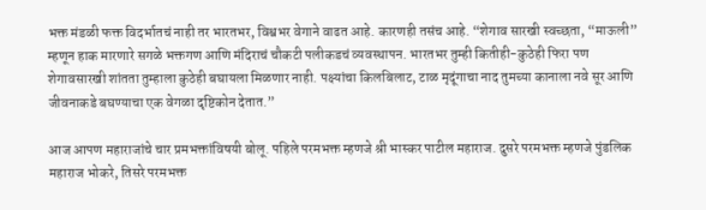भक्त मंडळी फक्त विदर्भातचं नाही तर भारतभर, विश्वभर वेगाने वाढत आहे. कारणही तसंच आहे. “शेगाव सारखी स्वच्छता, “माऊली” म्हणून हाक मारणारे सगळे भक्तगण आणि मंदिराचं चौकटी पलीकडचं व्यवस्थापन. भारतभर तुम्ही कितीही-कुठेही फिरा पण शेगावसारखी शांतता तुम्हाला कुठेही बघायला मिळणार नाही. पक्ष्यांचा किलबिलाट, टाळ मृदूंगाचा नाद तुमच्या कानाला नवे सूर आणि जीवनाकडे बघण्याचा एक वेगळा दृष्टिकोन देतात.”

आज आपण महाराजांचे चार प्रमभक्तांविषयी बोलू. पहिले परमभक्त म्हणजे श्री भास्कर पाटील महाराज. दुसरे परमभक्त म्हणजे पुंडलिक महाराज भोकरे, तिसरे परमभक्त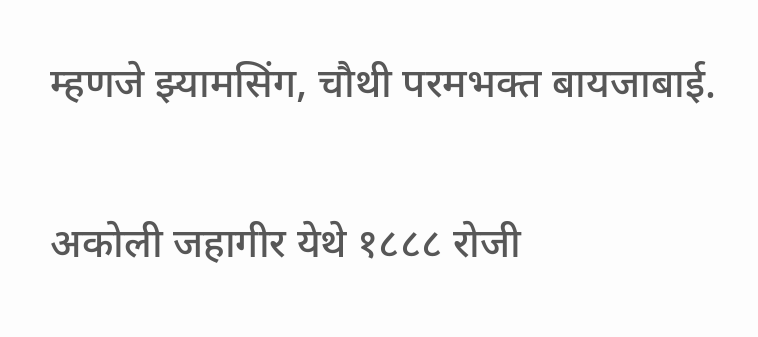म्हणजे झ्यामसिंग, चौथी परमभक्त बायजाबाई.

अकोली जहागीर येथे १८८८ रोजी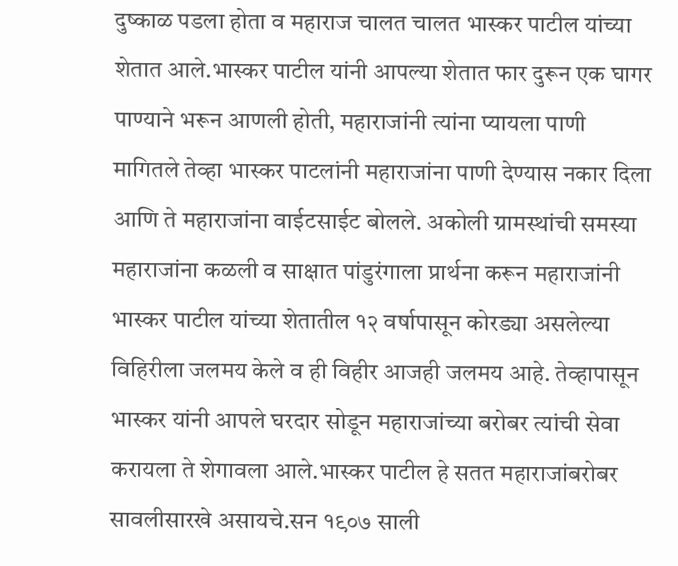दुष्काळ पडला होता व महाराज चालत चालत भास्कर पाटील यांच्या शेतात आले.भास्कर पाटील यांनी आपल्या शेतात फार दुरून एक घागर पाण्याने भरून आणली होती, महाराजांनी त्यांना प्यायला पाणी मागितले तेव्हा भास्कर पाटलांनी महाराजांना पाणी देण्यास नकार दिला आणि ते महाराजांना वाईटसाईट बोलले. अकोली ग्रामस्थांची समस्या महाराजांना कळली व साक्षात पांडुरंगाला प्रार्थना करून महाराजांनी भास्कर पाटील यांच्या शेतातील १२ वर्षापासून कोरड्या असलेल्या विहिरीला जलमय केले व ही विहीर आजही जलमय आहे. तेव्हापासून भास्कर यांनी आपले घरदार सोडून महाराजांच्या बरोबर त्यांची सेवा करायला ते शेगावला आले.भास्कर पाटील हे सतत महाराजांबरोबर सावलीसारखे असायचे.सन १९०७ साली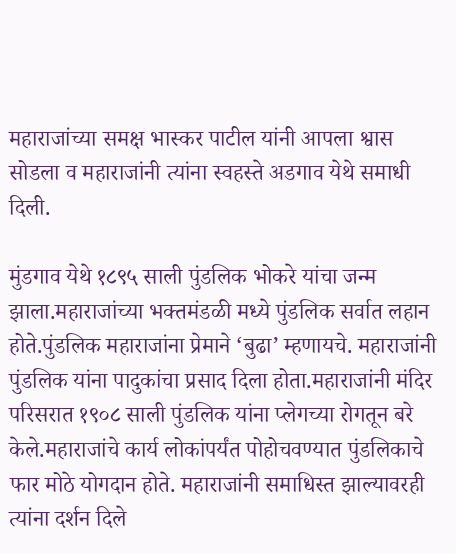महाराजांच्या समक्ष भास्कर पाटील यांनी आपला श्वास सोडला व महाराजांनी त्यांना स्वहस्ते अडगाव येथे समाधी दिली.

मुंडगाव येथे १८९५ साली पुंडलिक भोकरे यांचा जन्म झाला.महाराजांच्या भक्तमंडळी मध्ये पुंडलिक सर्वात लहान होते.पुंडलिक महाराजांना प्रेमाने ‘बुढा’ म्हणायचे. महाराजांनी पुंडलिक यांना पादुकांचा प्रसाद दिला होता.महाराजांनी मंदिर परिसरात १९०८ साली पुंडलिक यांना प्लेगच्या रोगतून बरे केले.महाराजांचे कार्य लोकांपर्यंत पोहोचवण्यात पुंडलिकाचे फार मोठे योगदान होते. महाराजांनी समाधिस्त झाल्यावरही त्यांना दर्शन दिले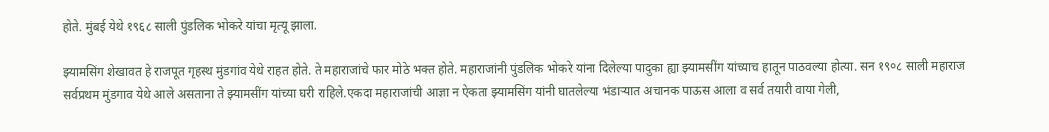होते. मुंबई येथे १९६८ साली पुंडलिक भोकरे यांचा मृत्यू झाला.

झ्यामसिंग शेखावत हे राजपूत गृहस्थ मुंडगांव येथे राहत होते. ते महाराजांचे फार मोठे भक्त होते. महाराजांनी पुंडलिक भोकरे यांना दिलेल्या पादुका ह्या झ्यामसींग यांच्याच हातून पाठवल्या होत्या. सन १९०८ साली महाराज सर्वप्रथम मुंडगाव येथे आले असताना ते झ्यामसींग यांच्या घरी राहिले.एकदा महाराजांची आज्ञा न ऐकता झ्यामसिंग यांनी घातलेल्या भंडाऱ्यात अचानक पाऊस आला व सर्व तयारी वाया गेली,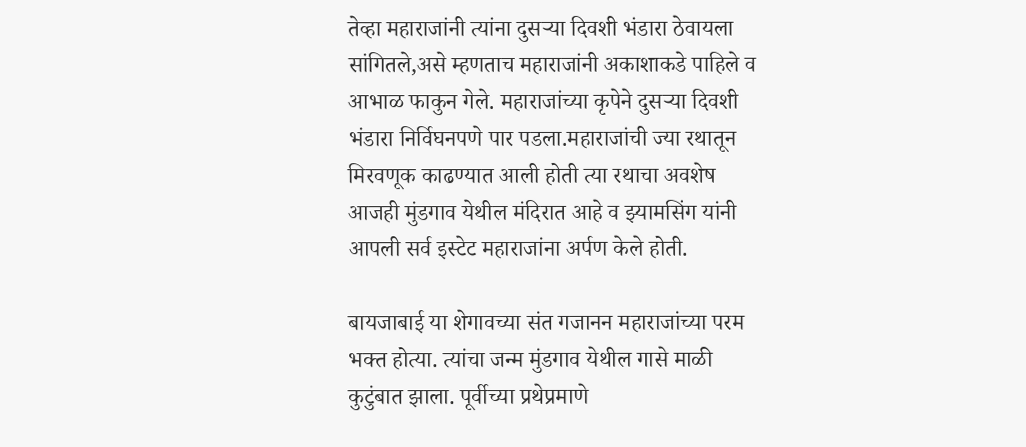तेव्हा महाराजांनी त्यांना दुसऱ्या दिवशी भंडारा ठेवायला सांगितले,असे म्हणताच महाराजांनी अकाशाकडे पाहिले व आभाळ फाकुन गेले. महाराजांच्या कृपेने दुसऱ्या दिवशी भंडारा निर्विघनपणे पार पडला.महाराजांची ज्या रथातून मिरवणूक काढण्यात आली होती त्या रथाचा अवशेष आजही मुंडगाव येथील मंदिरात आहे व झ्यामसिंग यांनी आपली सर्व इस्टेट महाराजांना अर्पण केले होती.

बायजाबाई या शेगावच्या संत गजानन महाराजांच्या परम भक्त होत्या. त्यांचा जन्म मुंडगाव येथील गासे माळी कुटुंबात झाला. पूर्वीच्या प्रथेप्रमाणे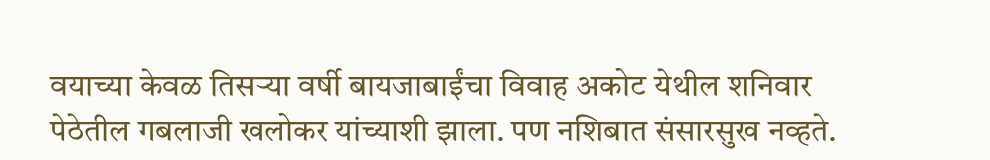वयाच्या केवळ तिसऱ्या वर्षी बायजाबाईंचा विवाह अकोट येथील शनिवार पेठेतील गबलाजी खलोकर यांच्याशी झाला. पण नशिबात संसारसुख नव्हते.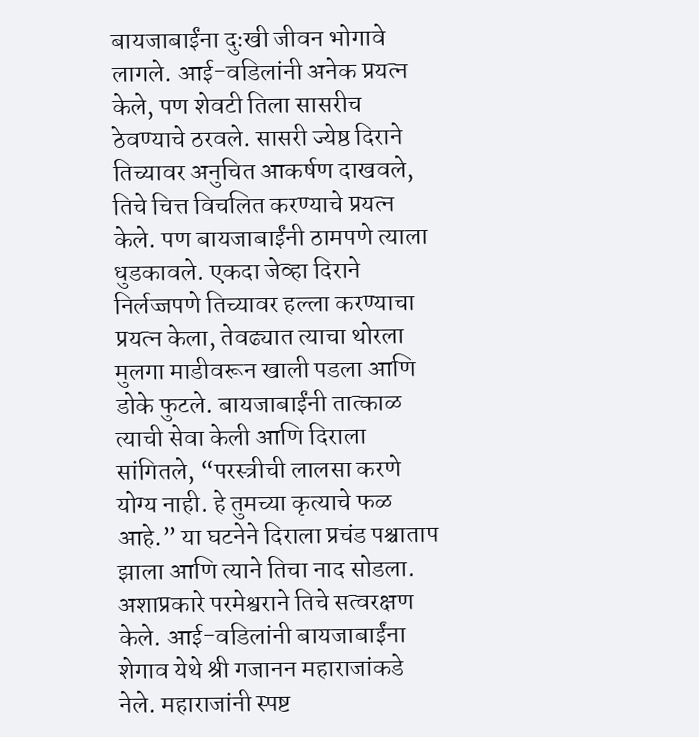बायजाबाईंना दुःखी जीवन भोगावे लागले. आई-वडिलांनी अनेक प्रयत्न केले, पण शेवटी तिला सासरीच ठेवण्याचे ठरवले. सासरी ज्येष्ठ दिराने तिच्यावर अनुचित आकर्षण दाखवले, तिचे चित्त विचलित करण्याचे प्रयत्न केले. पण बायजाबाईंनी ठामपणे त्याला धुडकावले. एकदा जेव्हा दिराने निर्लज्जपणे तिच्यावर हल्ला करण्याचा प्रयत्न केला, तेवढ्यात त्याचा थोरला मुलगा माडीवरून खाली पडला आणि डोके फुटले. बायजाबाईंनी तात्काळ त्याची सेवा केली आणि दिराला सांगितले, “परस्त्रीची लालसा करणे योग्य नाही. हे तुमच्या कृत्याचे फळ आहे.” या घटनेने दिराला प्रचंड पश्चाताप झाला आणि त्याने तिचा नाद सोडला. अशाप्रकारे परमेश्वराने तिचे सत्वरक्षण केले. आई-वडिलांनी बायजाबाईंना शेगाव येथे श्री गजानन महाराजांकडे नेले. महाराजांनी स्पष्ट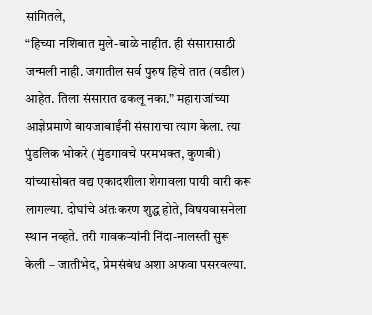सांगितले,
“हिच्या नशिबात मुले-बाळे नाहीत. ही संसारासाठी जन्मली नाही. जगातील सर्व पुरुष हिचे तात (वडील) आहेत. तिला संसारात ढकलू नका.” महाराजांच्या आज्ञेप्रमाणे बायजाबाईंनी संसाराचा त्याग केला. त्या पुंडलिक भोकरे (मुंडगावचे परमभक्त, कुणबी) यांच्यासोबत वद्य एकादशीला शेगावला पायी वारी करू लागल्या. दोघांचे अंतःकरण शुद्ध होते, विषयवासनेला स्थान नव्हते. तरी गावकऱ्यांनी निंदा-नालस्ती सुरू केली – जातीभेद, प्रेमसंबंध अशा अफवा पसरवल्या.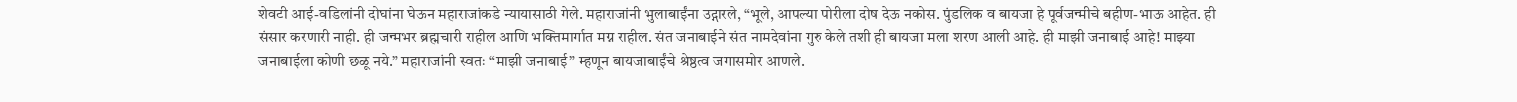शेवटी आई-वडिलांनी दोघांना घेऊन महाराजांकडे न्यायासाठी गेले. महाराजांनी भुलाबाईंना उद्गारले, “भूले, आपल्या पोरीला दोष देऊ नकोस. पुंडलिक व बायजा हे पूर्वजन्मीचे बहीण-भाऊ आहेत. ही संसार करणारी नाही. ही जन्मभर ब्रह्मचारी राहील आणि भक्तिमार्गात मग्न राहील. संत जनाबाईने संत नामदेवांना गुरु केले तशी ही बायजा मला शरण आली आहे. ही माझी जनाबाई आहे! माझ्या जनाबाईला कोणी छळू नये.” महाराजांनी स्वतः “माझी जनाबाई” म्हणून बायजाबाईंचे श्रेष्ठत्व जगासमोर आणले.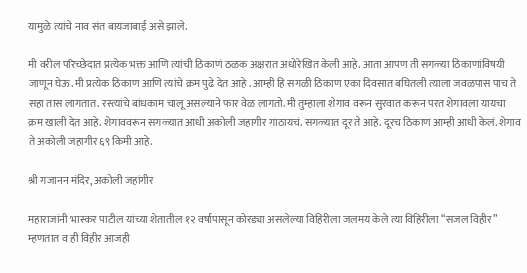यामुळे त्यांचे नाव संत बायजाबाई असे झाले.

मी वरील परिच्छेदात प्रत्येक भक्त आणि त्यांची ठिकाणं ठळक अक्षरात अधोरेखित केली आहे. आता आपण ती सगळ्या ठिकाणांविषयी जाणून घेऊ. मी प्रत्येक ठिकाण आणि त्यांचे क्रम पुढे देत आहे . आम्ही हि सगळी ठिकाण एका दिवसात बघितली त्याला जवळपास पाच ते सहा तास लागतात. रस्त्यांचे बांधकाम चालू असल्याने फार वेळ लागतो. मी तुम्हाला शेगाव वरून सुरवात करून परत शेगावला यायचा क्रम खाली देत आहे. शेगाववरून सगळ्यात आधी अकोली जहागीर गाठायचं. सगळ्यात दूर ते आहे. दूरच ठिकाण आम्ही आधी केलं. शेगाव ते अकोली जहागीर ६९ किमी आहे.

श्री गजानन मंदिर, अकोली जहांगीर

महाराजांनी भास्कर पाटील यांच्या शेतातील १२ वर्षापासून कोरड्या असलेल्या विहिरीला जलमय केले त्या विहिरीला “सजल विहीर” म्हणतात व ही विहीर आजही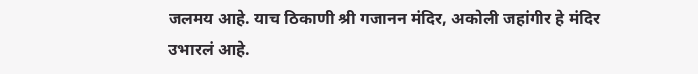जलमय आहे. याच ठिकाणी श्री गजानन मंदिर, अकोली जहांगीर हे मंदिर उभारलं आहे.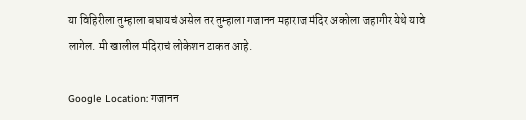या विहिरीला तुम्हाला बघायचं असेल तर तुम्हाला गजानन महाराज मंदिर अकोला जहागीर येथे यावे लागेल. मी खालील मंदिराचं लोकेशन टाकत आहे.

Google Location: गजानन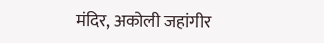मंदिर, अकोली जहांगीर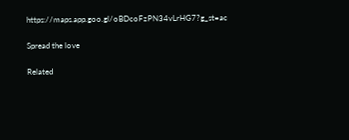https://maps.app.goo.gl/oBDcoFzPN34vLrHG7?g_st=ac

Spread the love

Related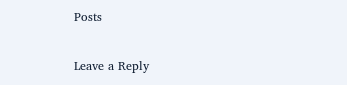Posts

Leave a Reply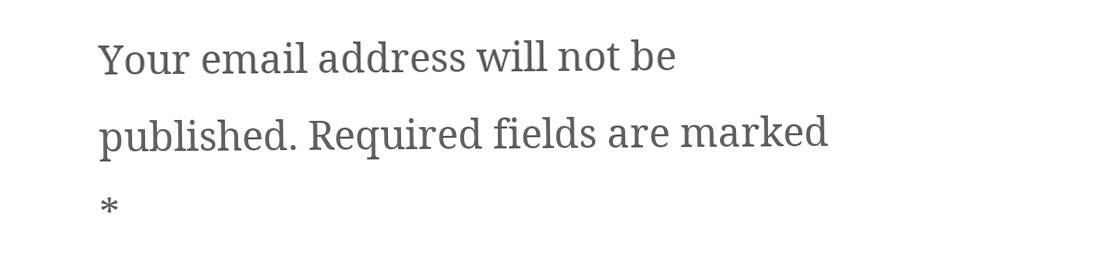Your email address will not be published. Required fields are marked *